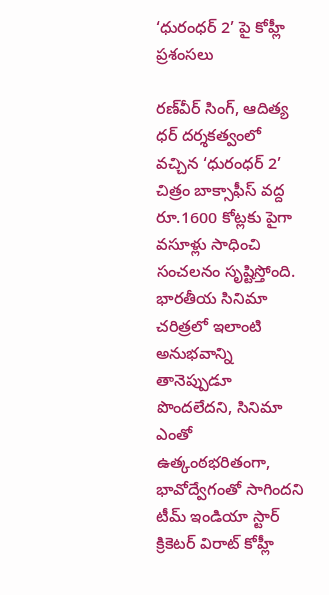‘ధురంధర్ 2’ పై కోహ్లీ ప్రశంసలు

రణ్‌వీర్ సింగ్, ఆదిత్య ధర్ దర్శకత్వంలో వచ్చిన ‘ధురంధర్ 2’ చిత్రం బాక్సాఫీస్ వద్ద రూ.1600 కోట్లకు పైగా వసూళ్లు సాధించి సంచలనం సృష్టిస్తోంది. భారతీయ సినిమా చరిత్రలో ఇలాంటి అనుభవాన్ని తానెప్పుడూ పొందలేదని, సినిమా ఎంతో ఉత్కంఠభరితంగా, భావోద్వేగంతో సాగిందని టీమ్ ఇండియా స్టార్ క్రికెటర్ విరాట్ కోహ్లీ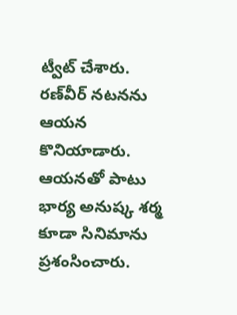ట్వీట్ చేశారు. రణ్‌వీర్ నటనను ఆయన కొనియాడారు. ఆయనతో పాటు భార్య అనుష్క శర్మ కూడా సినిమాను ప్రశంసించారు.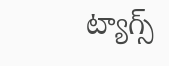ట్యాగ్స్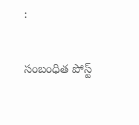:

సంబంధిత పోస్ట్